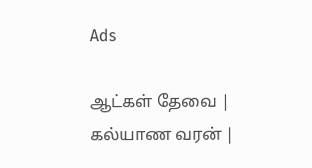Ads

ஆட்கள் தேவை | கல்யாண வரன் |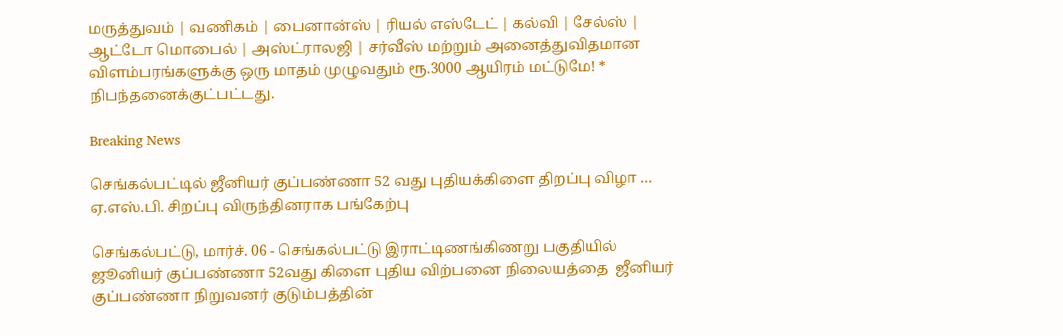மருத்துவம் | வணிகம் | பைனான்ஸ் | ரியல் எஸ்டேட் | கல்வி | சேல்ஸ் | ஆட்டோ மொபைல் | அஸ்ட்ராலஜி | சர்வீஸ் மற்றும் அனைத்துவிதமான விளம்பரங்களுக்கு ஒரு மாதம் முழுவதும் ரூ.3000 ஆயிரம் மட்டுமே! * நிபந்தனைக்குட்பட்டது.

Breaking News

செங்கல்பட்டில் ஜீனியர் குப்பண்ணா 52 வது புதியக்கிளை திறப்பு விழா … ஏ.எஸ்.பி. சிறப்பு விருந்தினராக பங்கேற்பு

செங்கல்பட்டு, மார்ச். 06 - செங்கல்பட்டு இராட்டிணங்கிணறு பகுதியில் ஜூனியர் குப்பண்ணா 52வது கிளை புதிய விற்பனை நிலையத்தை  ஜீனியர் குப்பண்ணா நிறுவனர் குடும்பத்தின்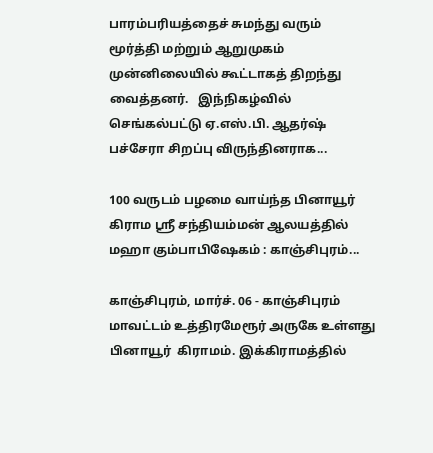பாரம்பரியத்தைச் சுமந்து வரும்  மூர்த்தி மற்றும் ஆறுமுகம் முன்னிலையில் கூட்டாகத் திறந்து வைத்தனர்.   இந்நிகழ்வில் செங்கல்பட்டு ஏ.எஸ்.பி. ஆதர்ஷ் பச்சேரா சிறப்பு விருந்தினராக...

100 வருடம் பழமை வாய்ந்த பினாயூர் கிராம ஸ்ரீ சந்தியம்மன் ஆலயத்தில் மஹா கும்பாபிஷேகம் : காஞ்சிபுரம்...

காஞ்சிபுரம், மார்ச். 06 - காஞ்சிபுரம் மாவட்டம் உத்திரமேரூர் அருகே உள்ளது பினாயூர்  கிராமம். இக்கிராமத்தில்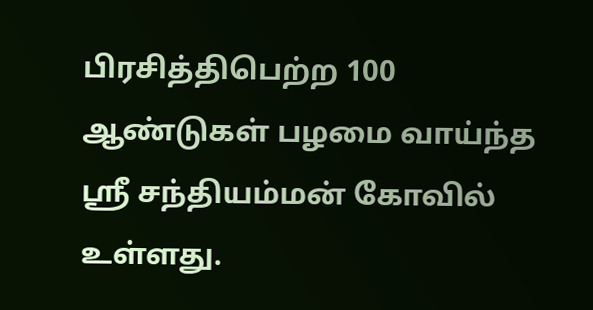பிரசித்திபெற்ற 100 ஆண்டுகள் பழமை வாய்ந்த ஸ்ரீ சந்தியம்மன் கோவில் உள்ளது.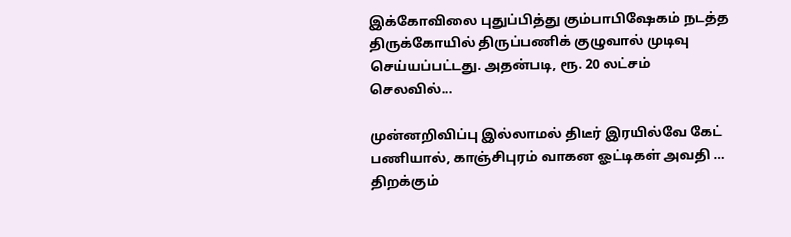இக்கோவிலை புதுப்பித்து கும்பாபிஷேகம் நடத்த திருக்கோயில் திருப்பணிக் குழுவால் முடிவு செய்யப்பட்டது. அதன்படி, ரூ. 20 லட்சம் செலவில்...

முன்னறிவிப்பு இல்லாமல் திடீர் இரயில்வே கேட் பணியால், காஞ்சிபுரம் வாகன ஓட்டிகள் அவதி … திறக்கும்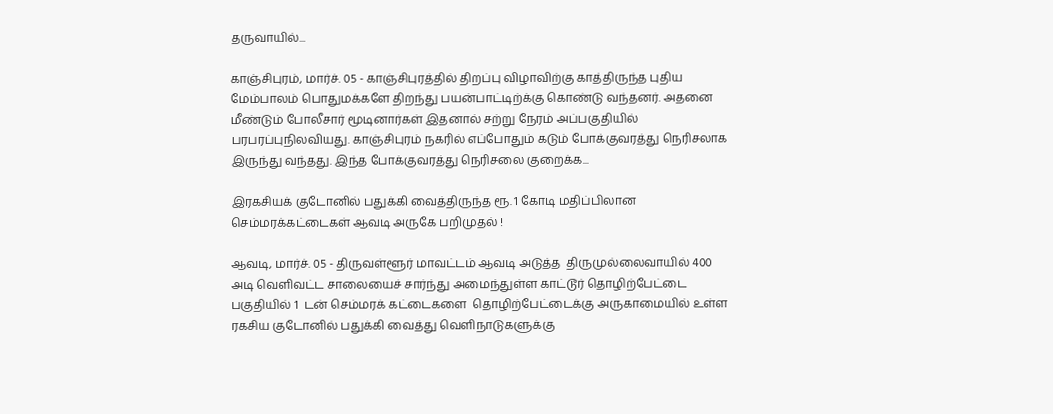தருவாயில்...

காஞ்சிபுரம், மார்ச். 05 - காஞ்சிபுரத்தில் திறப்பு விழாவிற்கு காத்திருந்த புதிய மேம்பாலம் பொதுமக்களே திறந்து பயன்பாட்டிற்க்கு கொண்டு வந்தனர். அதனை மீண்டும் போலீசார் மூடினார்கள் இதனால் சற்று நேரம் அப்பகுதியில் பரபரப்புநிலவியது. காஞ்சிபுரம் நகரில் எப்போதும் கடும் போக்குவரத்து நெரிசலாக இருந்து வந்தது. இந்த போக்குவரத்து நெரிசலை குறைக்க...

இரகசியக் குடோனில் பதுக்கி வைத்திருந்த ரூ. 1 கோடி மதிப்பிலான செம்மரக்கட்டைகள் ஆவடி அருகே பறிமுதல் !

ஆவடி, மார்ச். 05 - திருவள்ளூர் மாவட்டம் ஆவடி அடுத்த  திருமுல்லைவாயில் 400 அடி வெளிவட்ட சாலையைச் சார்ந்து அமைந்துள்ள காட்டூர் தொழிற்பேட்டை பகுதியில் 1  டன் செம்மரக் கட்டைகளை  தொழிற்பேட்டைக்கு அருகாமையில் உள்ள ரகசிய குடோனில் பதுக்கி வைத்து வெளிநாடுகளுக்கு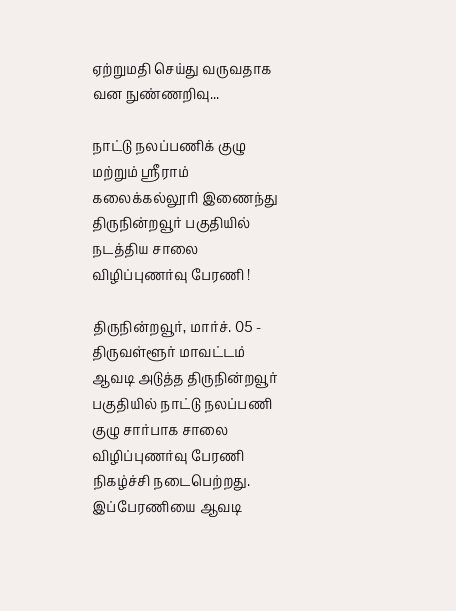ஏற்றுமதி செய்து வருவதாக வன நுண்ணறிவு...

நாட்டு நலப்பணிக் குழு மற்றும் ஸ்ரீராம் கலைக்கல்லூரி இணைந்து திருநின்றவூர் பகுதியில் நடத்திய சாலை விழிப்புணர்வு பேரணி !

திருநின்றவூர், மார்ச். 05 - திருவள்ளூர் மாவட்டம் ஆவடி அடுத்த திருநின்றவூர் பகுதியில் நாட்டு நலப்பணி குழு சார்பாக சாலை விழிப்புணர்வு பேரணி நிகழ்ச்சி நடைபெற்றது.  இப்பேரணியை ஆவடி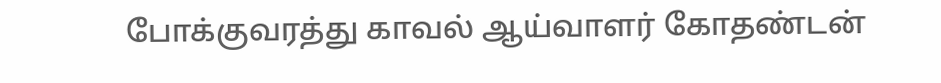போக்குவரத்து காவல் ஆய்வாளர் கோதண்டன்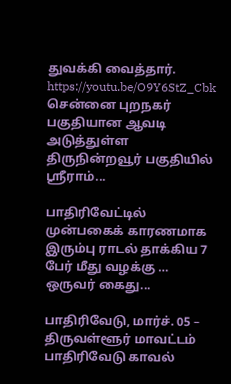துவக்கி வைத்தார். https://youtu.be/O9Y6StZ_Cbk   சென்னை புறநகர் பகுதியான ஆவடி அடுத்துள்ள திருநின்றவூர் பகுதியில் ஸ்ரீராம்...

பாதிரிவேட்டில் முன்பகைக் காரணமாக இரும்பு ராடல் தாக்கிய 7 பேர் மீது வழக்கு … ஒருவர் கைது...

பாதிரிவேடு, மார்ச். 05 – திருவள்ளூர் மாவட்டம் பாதிரிவேடு காவல்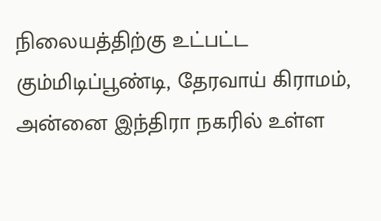நிலையத்திற்கு உட்பட்ட கும்மிடிப்பூண்டி, தேரவாய் கிராமம், அன்னை இந்திரா நகரில் உள்ள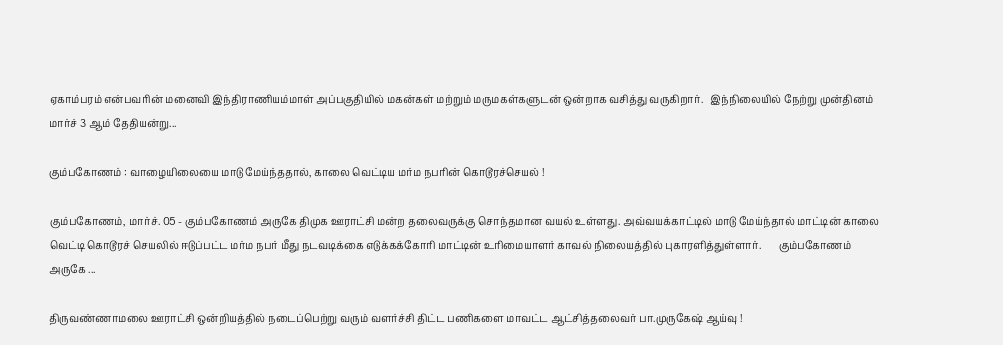ஏகாம்பரம் என்பவரின் மனைவி இந்திராணியம்மாள் அப்பகுதியில் மகன்கள் மற்றும் மருமகள்களுடன் ஒன்றாக வசித்து வருகிறார்.   இந்நிலையில் நேற்று முன்தினம் மார்ச் 3 ஆம் தேதியன்று...

கும்பகோணம் : வாழையிலையை மாடு மேய்ந்ததால், காலை வெட்டிய மர்ம நபரின் கொடூரச்செயல் !

கும்பகோணம், மார்ச். 05 - கும்பகோணம் அருகே திமுக ஊராட்சி மன்ற தலைவருக்கு சொந்தமான வயல் உள்ளது. அவ்வயக்காட்டில் மாடு மேய்ந்தால் மாட்டின் காலை வெட்டி கொடூரச் செயலில் ஈடுப்பட்ட மர்ம நபர் மீது நடவடிக்கை எடுக்கக்கோரி மாட்டின் உரிமையாளர் காவல் நிலையத்தில் புகாரளித்துள்ளார்.       கும்பகோணம் அருகே ...

திருவண்ணாமலை ஊராட்சி ஒன்றியத்தில் நடைப்பெற்று வரும் வளர்ச்சி திட்ட பணிகளை மாவட்ட ஆட்சித்தலைவர் பா.முருகேஷ் ஆய்வு !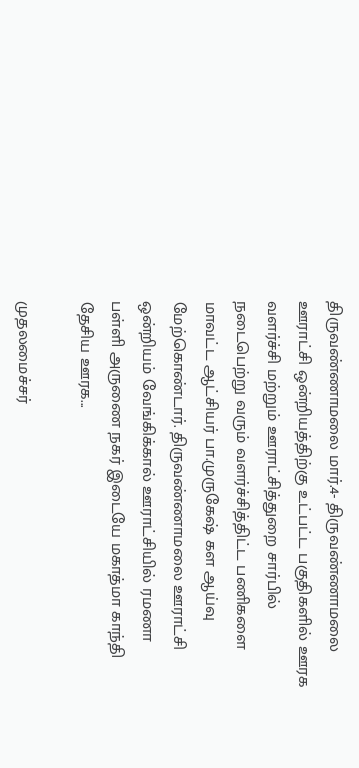திருவண்ணாமலை மார்.4- திருவண்ணாமலை ஊராட்சி ஒன்றியத்திற்கு உட்பட்ட பகுதிகளில் ஊரக வளர்ச்சி மற்றும் ஊராட்சித்துறை சார்பில் நடைபெற்று வரும் வளர்ச்சித்திட்ட பணிகளை மாவட்ட ஆட்சியர் பா.முருகேஷ் கள ஆய்வு மேற்கொண்டார். திருவண்ணாமலை ஊராட்சி ஒன்றியம் வேங்கிக்கால் ஊராட்சியில் ரமணா பள்ளி அருணை நகர் இடையே மகாத்மா காந்தி தேசிய ஊரக...

முதலமைச்சர்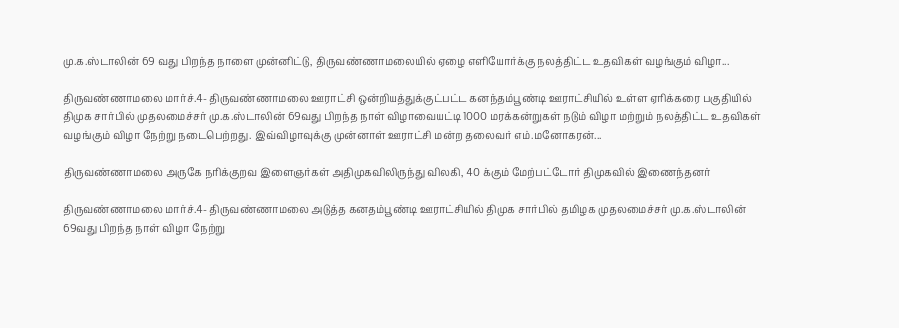மு.க.ஸ்டாலின் 69 வது பிறந்த நாளை முன்னிட்டு, திருவண்ணாமலையில் ஏழை எளியோர்க்கு நலத்திட்ட உதவிகள் வழங்கும் விழா...

திருவண்ணாமலை மார்ச்.4- திருவண்ணாமலை ஊராட்சி ஒன்றியத்துக்குட்பட்ட கனந்தம்பூண்டி ஊராட்சியில் உள்ள ஏரிக்கரை பகுதியில் திமுக சார்பில் முதலமைச்சர் மு.க.ஸ்டாலின் 69வது பிறந்த நாள் விழாவையட்டி 1000 மரக்கன்றுகள் நடும் விழா மற்றும் நலத்திட்ட உதவிகள் வழங்கும் விழா நேற்று நடைபெற்றது. இவ்விழாவுக்கு முன்னாள் ஊராட்சி மன்ற தலைவர் எம்.மனோகரன்...

திருவண்ணாமலை அருகே நரிக்குறவ இளைஞர்கள் அதிமுகவிலிருந்து விலகி, 40 க்கும் மேற்பட்டோர் திமுகவில் இணைந்தனர்

திருவண்ணாமலை மார்ச்.4- திருவண்ணாமலை அடுத்த கனதம்பூண்டி ஊராட்சியில் திமுக சார்பில் தமிழக முதலமைச்சர் மு.க.ஸ்டாலின் 69வது பிறந்த நாள் விழா நேற்று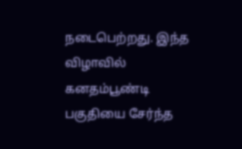நடைபெற்றது. இந்த விழாவில் கனதம்பூண்டி பகுதியை சேர்ந்த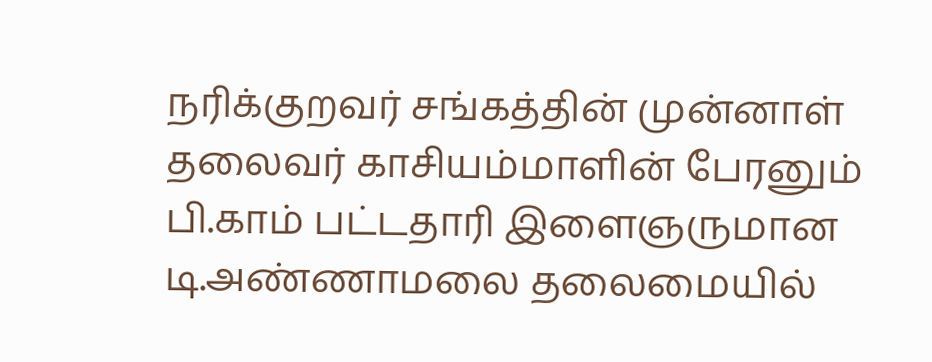நரிக்குறவர் சங்கத்தின் முன்னாள் தலைவர் காசியம்மாளின் பேரனும் பி.காம் பட்டதாரி இளைஞருமான  டி.அண்ணாமலை தலைமையில்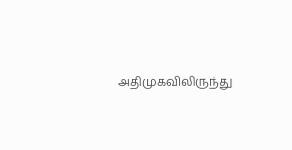அதிமுகவிலிருந்து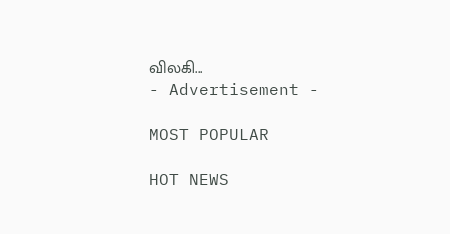விலகி...
- Advertisement -

MOST POPULAR

HOT NEWS